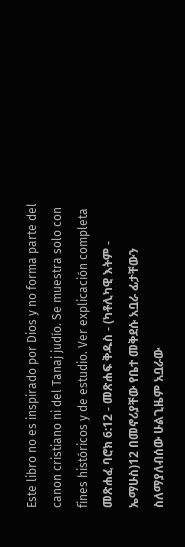Este libro no es inspirado por Dios y no forma parte del canon cristiano ni del Tanaj judío. Se muestra solo con fines históricos y de estudio. Ver explicación completa መጽሐፈ ባሮክ 6:12 - መጽሐፍ ቅዱስ - (ካቶሊካዊ እትም - ኤማሁስ)12 በመኖሪያቸው የቤተ መቅደሱ አቧራ ፊታቸውን ስለማያለብሰው ሁልጊዜም አቧራው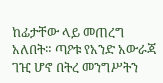ከፊታቸው ላይ መጠረግ አለበት። ጣዖቱ የአንድ አውራጃ ገዢ ሆኖ በትረ መንግሥትን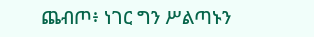ጨብጦ፥ ነገር ግን ሥልጣኑን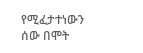የሚፈታተነውን ሰው በሞት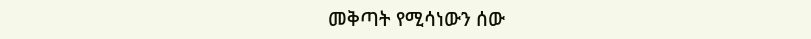መቅጣት የሚሳነውን ሰው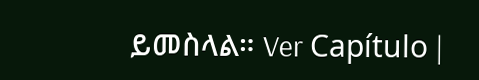ይመስላል። Ver Capítulo |